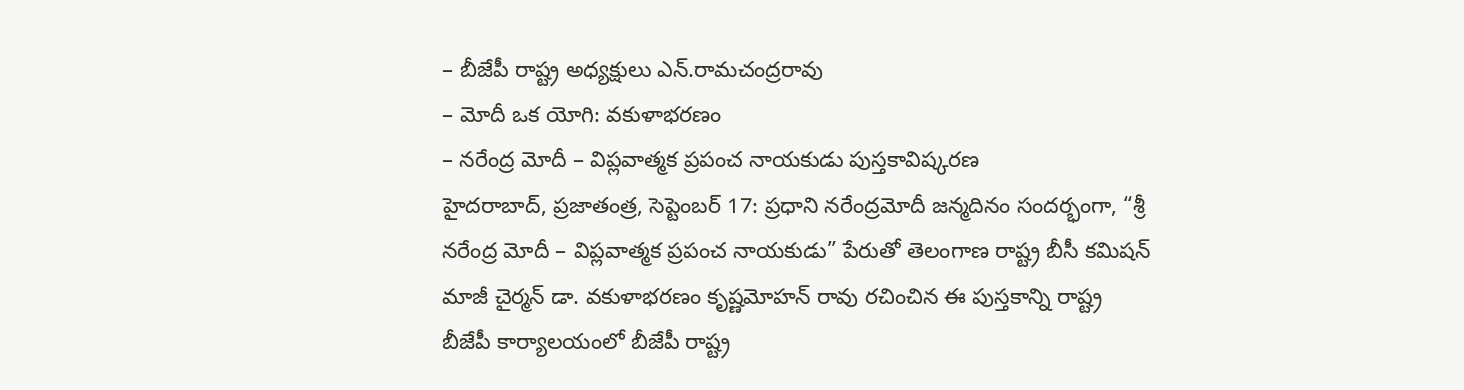– బీజేపీ రాష్ట్ర అధ్యక్షులు ఎన్.రామచంద్రరావు
– మోదీ ఒక యోగి: వకుళాభరణం
– నరేంద్ర మోదీ – విప్లవాత్మక ప్రపంచ నాయకుడు పుస్తకావిష్కరణ
హైదరాబాద్, ప్రజాతంత్ర, సెప్టెంబర్ 17: ప్రధాని నరేంద్రమోదీ జన్మదినం సందర్భంగా, “శ్రీ నరేంద్ర మోదీ – విప్లవాత్మక ప్రపంచ నాయకుడు” పేరుతో తెలంగాణ రాష్ట్ర బీసీ కమిషన్ మాజీ చైర్మన్ డా. వకుళాభరణం కృష్ణమోహన్ రావు రచించిన ఈ పుస్తకాన్ని రాష్ట్ర బీజేపీ కార్యాలయంలో బీజేపీ రాష్ట్ర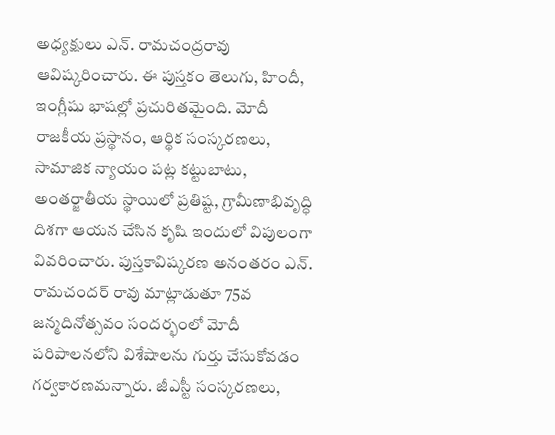అధ్యక్షులు ఎన్. రామచంద్రరావు ఆవిష్కరించారు. ఈ పుస్తకం తెలుగు, హిందీ, ఇంగ్లీషు భాషల్లో ప్రచురితమైంది. మోదీ రాజకీయ ప్రస్థానం, ఆర్థిక సంస్కరణలు, సామాజిక న్యాయం పట్ల కట్టుబాటు, అంతర్జాతీయ స్థాయిలో ప్రతిష్ట, గ్రామీణాభివృద్ధి దిశగా ఆయన చేసిన కృషి ఇందులో విపులంగా వివరించారు. పుస్తకావిష్కరణ అనంతరం ఎన్. రామచందర్ రావు మాట్లాడుతూ 75వ జన్మదినోత్సవం సందర్భంలో మోదీ పరిపాలనలోని విశేషాలను గుర్తు చేసుకోవడం గర్వకారణమన్నారు. జీఎస్టీ సంస్కరణలు,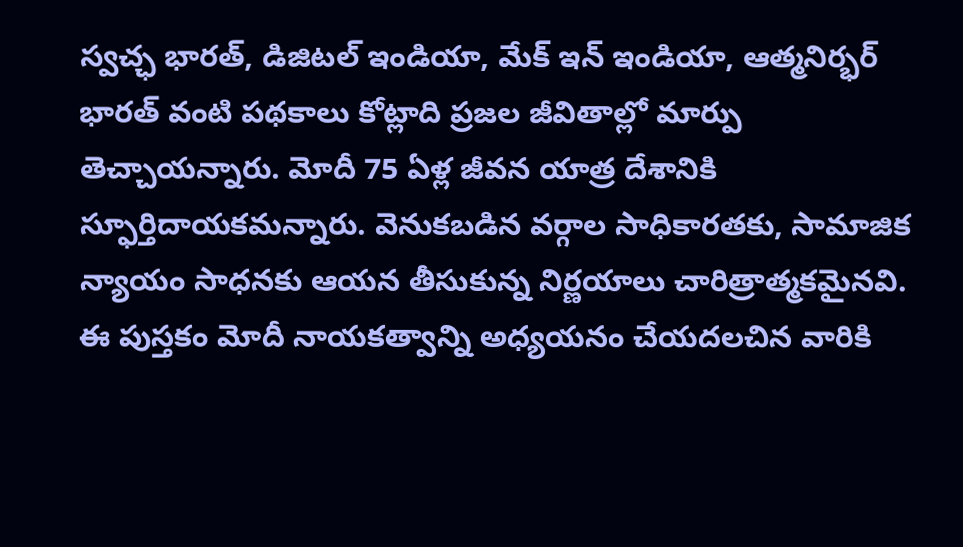స్వచ్ఛ భారత్, డిజిటల్ ఇండియా, మేక్ ఇన్ ఇండియా, ఆత్మనిర్భర్ భారత్ వంటి పథకాలు కోట్లాది ప్రజల జీవితాల్లో మార్పు తెచ్చాయన్నారు. మోదీ 75 ఏళ్ల జీవన యాత్ర దేశానికి స్ఫూర్తిదాయకమన్నారు. వెనుకబడిన వర్గాల సాధికారతకు, సామాజిక న్యాయం సాధనకు ఆయన తీసుకున్న నిర్ణయాలు చారిత్రాత్మకమైనవి. ఈ పుస్తకం మోదీ నాయకత్వాన్ని అధ్యయనం చేయదలచిన వారికి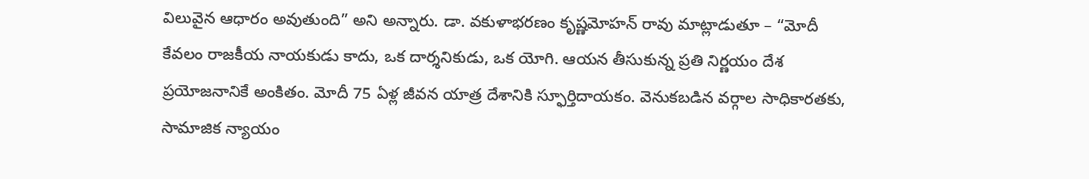విలువైన ఆధారం అవుతుంది” అని అన్నారు. డా. వకుళాభరణం కృష్ణమోహన్ రావు మాట్లాడుతూ – “మోదీ కేవలం రాజకీయ నాయకుడు కాదు, ఒక దార్శనికుడు, ఒక యోగి. ఆయన తీసుకున్న ప్రతి నిర్ణయం దేశ ప్రయోజనానికే అంకితం. మోదీ 75 ఏళ్ల జీవన యాత్ర దేశానికి స్ఫూర్తిదాయకం. వెనుకబడిన వర్గాల సాధికారతకు, సామాజిక న్యాయం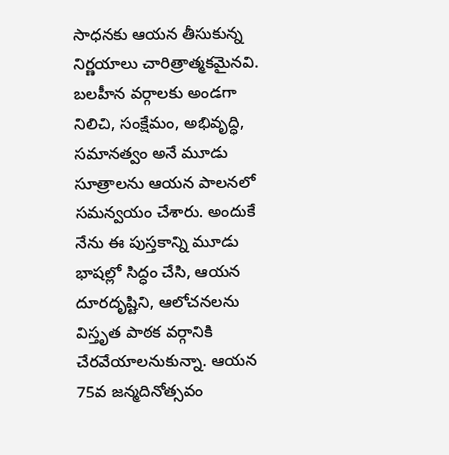సాధనకు ఆయన తీసుకున్న నిర్ణయాలు చారిత్రాత్మకమైనవి. బలహీన వర్గాలకు అండగా నిలిచి, సంక్షేమం, అభివృద్ధి, సమానత్వం అనే మూడు సూత్రాలను ఆయన పాలనలో సమన్వయం చేశారు. అందుకే నేను ఈ పుస్తకాన్ని మూడు భాషల్లో సిద్ధం చేసి, ఆయన దూరదృష్టిని, ఆలోచనలను విస్తృత పాఠక వర్గానికి చేరవేయాలనుకున్నా. ఆయన 75వ జన్మదినోత్సవం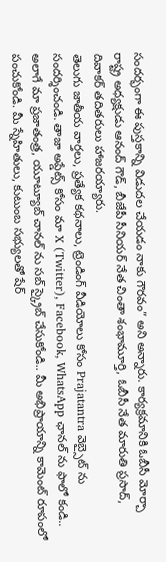సందర్భంగా ఈ పుస్తకాన్ని విడుదల చేయడం నాకు గౌరవం” అని అన్నారు. కార్యక్రమానికి ఓబీసీ మోర్చా రాష్ట్ర అధ్యక్షుడు ఆనంద్ గౌడ్, బీజేపీ సీనియర్ నేత చింతా శంభామూర్తి, ఓబీసీ నేత మారుతి ప్రసాద్, దివాకర్ తదితరులు హాజరయ్యారు.
తెలుగు జాతీయ వార్తలు, ప్రత్యేక కథనాలు, ట్రెండింగ్ వీడియోలు కోసం Prajatantra వెబ్సైట్ ను సందర్శించండి. తాజా అప్డేట్స్ కోసం మా X (Twitter), Facebook, WhatsApp ఛానల్ ను ఫాలో కండి.. అలాగే మా ప్రజాతంత్ర, యూట్యూబ్ చానల్ ను సబ్ స్క్రైబ్ చేసుకోండి.. మీ అభిప్రాయాన్ని కామెంట్ రూపంలో పంచుకోండి. మీ స్నేహితులు, కుటుంబ సభ్యులతో షేర్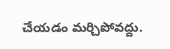చేయడం మర్చిపోవద్దు.